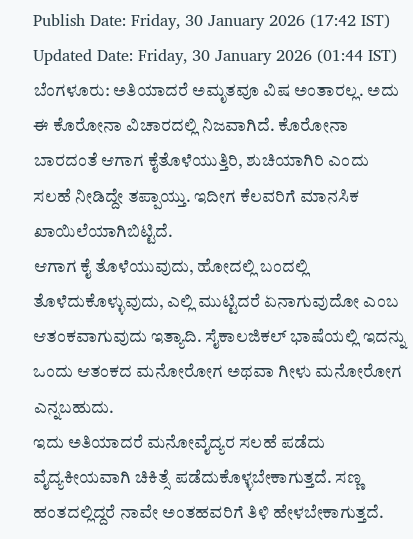Publish Date: Friday, 30 January 2026 (17:42 IST)
Updated Date: Friday, 30 January 2026 (01:44 IST)
ಬೆಂಗಳೂರು: ಅತಿಯಾದರೆ ಅಮೃತವೂ ವಿಷ ಅಂತಾರಲ್ಲ. ಅದು ಈ ಕೊರೋನಾ ವಿಚಾರದಲ್ಲಿ ನಿಜವಾಗಿದೆ. ಕೊರೋನಾ ಬಾರದಂತೆ ಆಗಾಗ ಕೈತೊಳೆಯುತ್ತಿರಿ, ಶುಚಿಯಾಗಿರಿ ಎಂದು ಸಲಹೆ ನೀಡಿದ್ದೇ ತಪ್ಪಾಯ್ತು. ಇದೀಗ ಕೆಲವರಿಗೆ ಮಾನಸಿಕ ಖಾಯಿಲೆಯಾಗಿಬಿಟ್ಟಿದೆ.
ಆಗಾಗ ಕೈ ತೊಳೆಯುವುದು, ಹೋದಲ್ಲಿ ಬಂದಲ್ಲಿ ತೊಳೆದುಕೊಳ್ಳುವುದು, ಎಲ್ಲಿ ಮುಟ್ಟಿದರೆ ಏನಾಗುವುದೋ ಎಂಬ ಆತಂಕವಾಗುವುದು ಇತ್ಯಾದಿ. ಸೈಕಾಲಜಿಕಲ್ ಭಾಷೆಯಲ್ಲಿ ಇದನ್ನು ಒಂದು ಆತಂಕದ ಮನೋರೋಗ ಅಥವಾ ಗೀಳು ಮನೋರೋಗ ಎನ್ನಬಹುದು.
ಇದು ಅತಿಯಾದರೆ ಮನೋವೈದ್ಯರ ಸಲಹೆ ಪಡೆದು ವೈದ್ಯಕೀಯವಾಗಿ ಚಿಕಿತ್ಸೆ ಪಡೆದುಕೊಳ್ಳಬೇಕಾಗುತ್ತದೆ. ಸಣ್ಣ ಹಂತದಲ್ಲಿದ್ದರೆ ನಾವೇ ಅಂತಹವರಿಗೆ ತಿಳಿ ಹೇಳಬೇಕಾಗುತ್ತದೆ.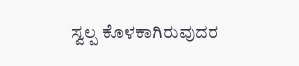ಸ್ವಲ್ಪ ಕೊಳಕಾಗಿರುವುದರ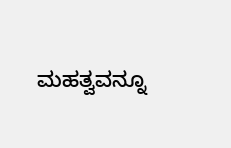ಮಹತ್ವವನ್ನೂ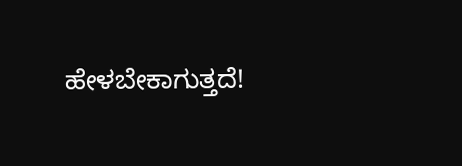ಹೇಳಬೇಕಾಗುತ್ತದೆ!